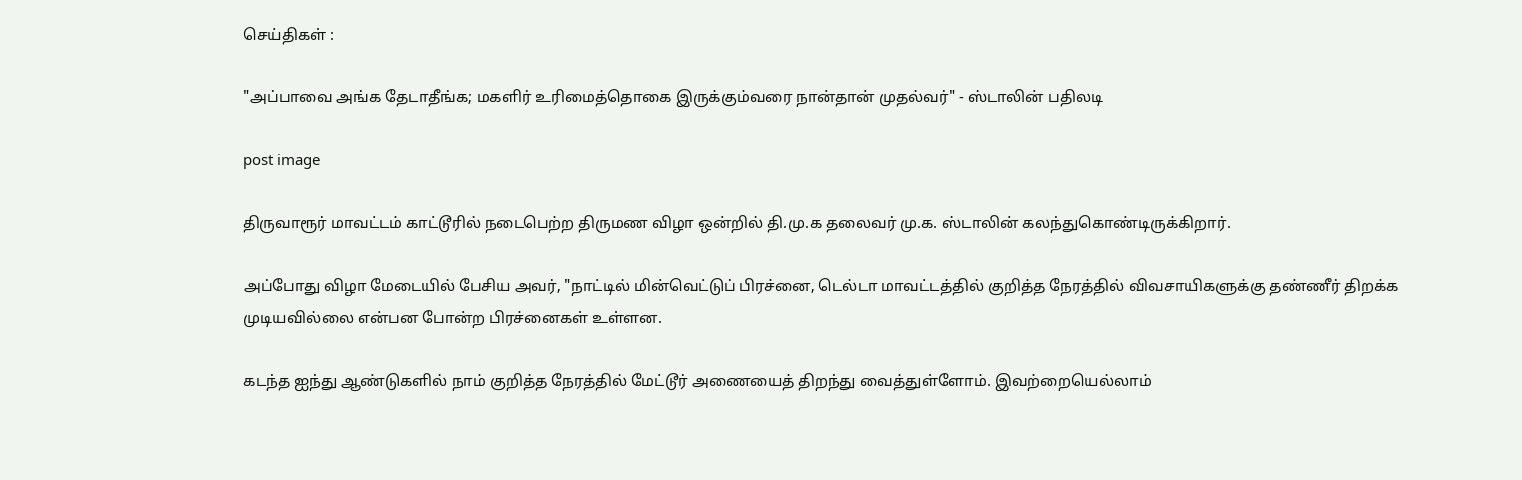செய்திகள் :

"அப்பாவை அங்க தேடாதீங்க; மகளிர் உரிமைத்தொகை இருக்கும்வரை நான்தான் முதல்வர்" - ஸ்டாலின் பதிலடி

post image

திருவாரூர் மாவட்டம் காட்டூரில் நடைபெற்ற திருமண விழா ஒன்றில் தி.மு.க தலைவர் மு.க. ஸ்டாலின் கலந்துகொண்டிருக்கிறார்.

அப்போது விழா மேடையில் பேசிய அவர், "நாட்டில் மின்வெட்டுப் பிரச்னை, டெல்டா மாவட்டத்தில் குறித்த நேரத்தில் விவசாயிகளுக்கு தண்ணீர் திறக்க முடியவில்லை என்பன போன்ற பிரச்னைகள் உள்ளன.

கடந்த ஐந்து ஆண்டுகளில் நாம் குறித்த நேரத்தில் மேட்டூர் அணையைத் திறந்து வைத்துள்ளோம். இவற்றையெல்லாம்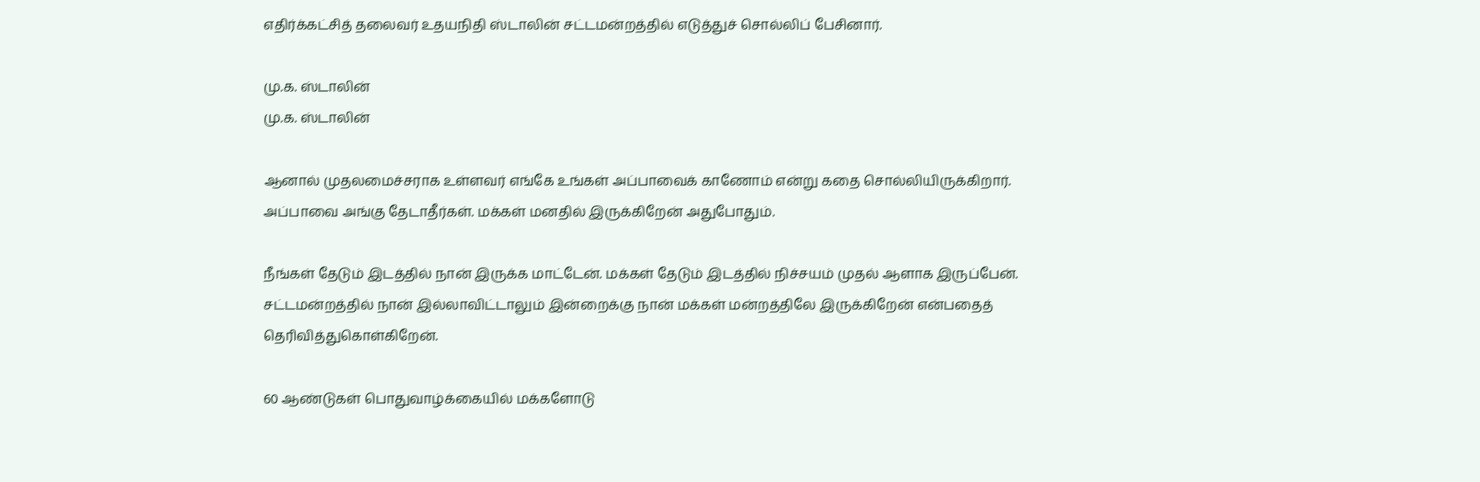எதிர்க்கட்சித் தலைவர் உதயநிதி ஸ்டாலின் சட்டமன்றத்தில் எடுத்துச் சொல்லிப் பேசினார்.

மு.க. ஸ்டாலின்
மு.க. ஸ்டாலின்

ஆனால் முதலமைச்சராக உள்ளவர் எங்கே உங்கள் அப்பாவைக் காணோம் என்று கதை சொல்லியிருக்கிறார். அப்பாவை அங்கு தேடாதீர்கள். மக்கள் மனதில் இருக்கிறேன் அதுபோதும்.

நீங்கள் தேடும் இடத்தில் நான் இருக்க மாட்டேன். மக்கள் தேடும் இடத்தில் நிச்சயம் முதல் ஆளாக இருப்பேன். சட்டமன்றத்தில் நான் இல்லாவிட்டாலும் இன்றைக்கு நான் மக்கள் மன்றத்திலே இருக்கிறேன் என்பதைத் தெரிவித்துகொள்கிறேன்.

60 ஆண்டுகள் பொதுவாழ்க்கையில் மக்களோடு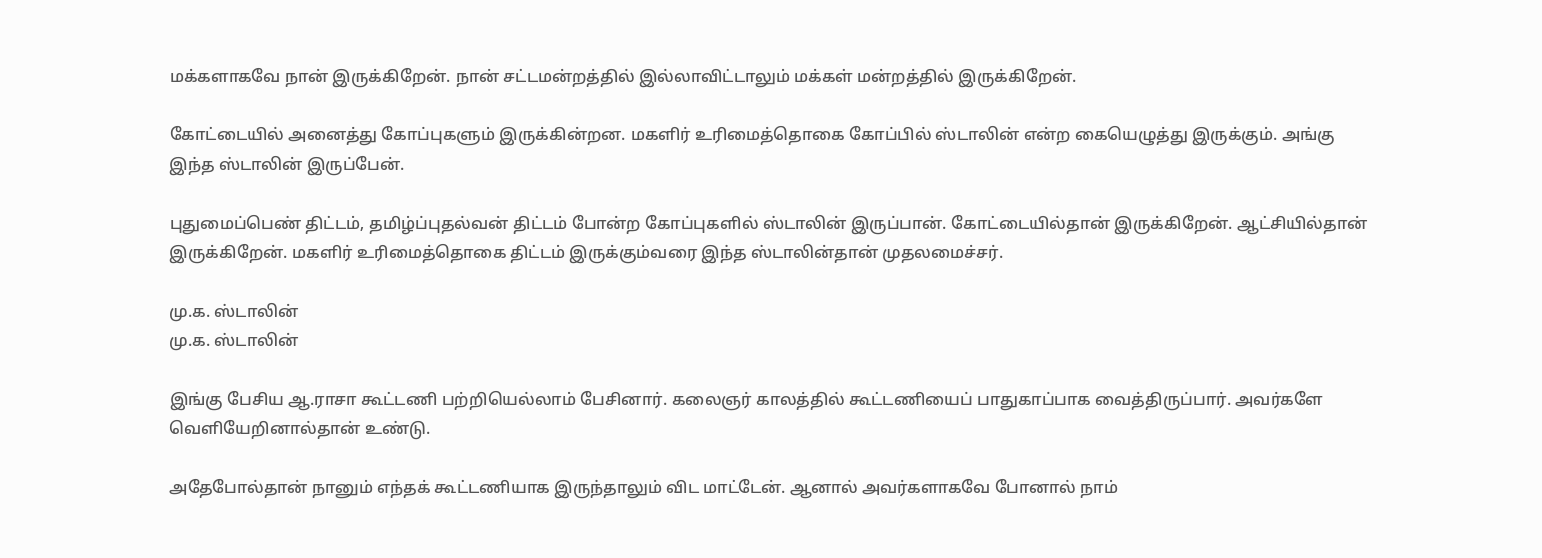மக்களாகவே நான் இருக்கிறேன். நான் சட்டமன்றத்தில் இல்லாவிட்டாலும் மக்கள் மன்றத்தில் இருக்கிறேன்.

கோட்டையில் அனைத்து கோப்புகளும் இருக்கின்றன. மகளிர் உரிமைத்தொகை கோப்பில் ஸ்டாலின் என்ற கையெழுத்து இருக்கும். அங்கு இந்த ஸ்டாலின் இருப்பேன்.

புதுமைப்பெண் திட்டம், தமிழ்ப்புதல்வன் திட்டம் போன்ற கோப்புகளில் ஸ்டாலின் இருப்பான். கோட்டையில்தான் இருக்கிறேன். ஆட்சியில்தான் இருக்கிறேன். மகளிர் உரிமைத்தொகை திட்டம் இருக்கும்வரை இந்த ஸ்டாலின்தான் முதலமைச்சர்.

மு.க. ஸ்டாலின்
மு.க. ஸ்டாலின்

இங்கு பேசிய ஆ.ராசா கூட்டணி பற்றியெல்லாம் பேசினார். கலைஞர் காலத்தில் கூட்டணியைப் பாதுகாப்பாக வைத்திருப்பார். அவர்களே வெளியேறினால்தான் உண்டு.

அதேபோல்தான் நானும் எந்தக் கூட்டணியாக இருந்தாலும் விட மாட்டேன். ஆனால் அவர்களாகவே போனால் நாம்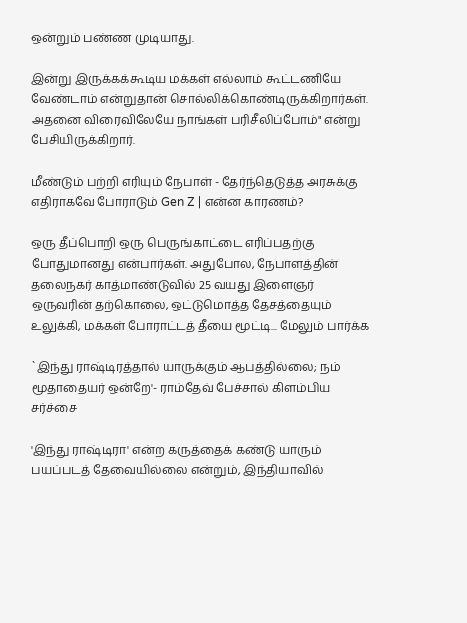ஒன்றும் பண்ண முடியாது.

இன்று இருக்கக்கூடிய மக்கள் எல்லாம் கூட்டணியே வேண்டாம் என்றுதான் சொல்லிக்கொண்டிருக்கிறார்கள். அதனை விரைவிலேயே நாங்கள் பரிசீலிப்போம்" என்று பேசியிருக்கிறார்.

மீண்டும் பற்றி எரியும் நேபாள் - தேர்ந்தெடுத்த அரசுக்கு எதிராகவே போராடும் Gen Z | என்ன காரணம்?

ஒரு தீப்பொறி ஒரு பெருங்காட்டை எரிப்பதற்கு போதுமானது என்பார்கள். அதுபோல, நேபாளத்தின் தலைநகர் காத்மாண்டுவில் 25 வயது இளைஞர் ஒருவரின் தற்கொலை, ஒட்டுமொத்த தேசத்தையும் உலுக்கி, மக்கள் போராட்டத் தீயை மூட்டி... மேலும் பார்க்க

`இந்து ராஷ்டிரத்தால் யாருக்கும் ஆபத்தில்லை; நம் மூதாதையர் ஒன்றே'- ராம்தேவ் பேச்சால் கிளம்பிய சர்ச்சை

'இந்து ராஷ்டிரா' என்ற கருத்தைக் கண்டு யாரும் பயப்படத் தேவையில்லை என்றும், இந்தியாவில்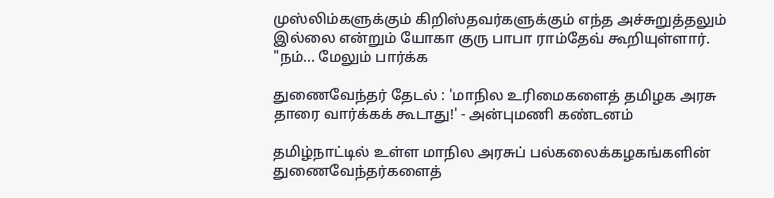முஸ்லிம்களுக்கும் கிறிஸ்தவர்களுக்கும் எந்த அச்சுறுத்தலும் இல்லை என்றும் யோகா குரு பாபா ராம்தேவ் கூறியுள்ளார். "நம்... மேலும் பார்க்க

துணைவேந்தர் தேடல் : 'மாநில உரிமைகளைத் தமிழக அரசு தாரை வார்க்கக் கூடாது!' - அன்புமணி கண்டனம்

தமிழ்நாட்டில் உள்ள மாநில அரசுப் பல்கலைக்கழகங்களின் துணைவேந்தர்களைத்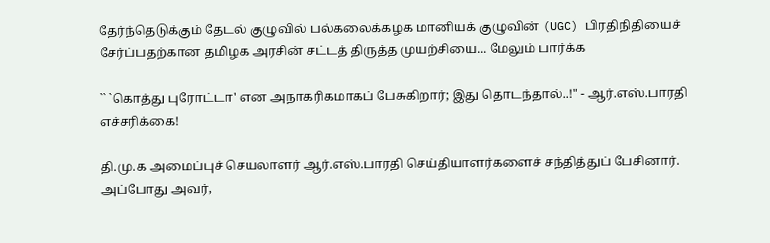தேர்ந்தெடுக்கும் தேடல் குழுவில் பல்கலைக்கழக மானியக் குழுவின் (UGC) பிரதிநிதியைச் சேர்ப்பதற்கான தமிழக அரசின் சட்டத் திருத்த முயற்சியை... மேலும் பார்க்க

`` `கொத்து புரோட்டா' என அநாகரிகமாகப் பேசுகிறார்; இது தொடந்தால்..!" - ஆர்.எஸ்.பாரதி எச்சரிக்கை!

தி.மு.க அமைப்புச் செயலாளர் ஆர்.எஸ்.பாரதி செய்தியாளர்களைச் சந்தித்துப் பேசினார். அப்போது அவர்,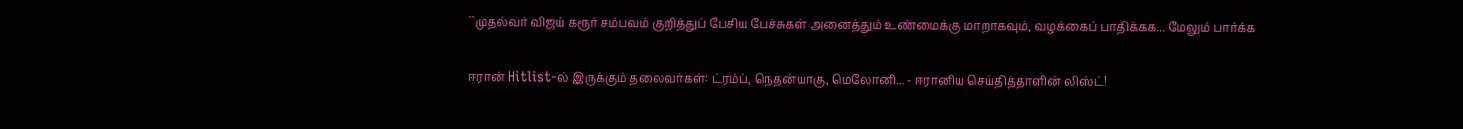``முதல்வர் விஜய் கரூர் சம்பவம் குறித்துப் பேசிய பேச்சுகள் அனைத்தும் உண்மைக்கு மாறாகவும், வழக்கைப் பாதிக்கக... மேலும் பார்க்க

ஈரான் Hitlist-ல் இருக்கும் தலைவர்கள்: ட்ரம்ப், நெதன்யாகு, மெலோனி... - ஈரானிய செய்தித்தாளின் லிஸ்ட்!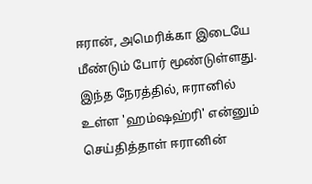ஈரான், அமெரிக்கா இடையே மீண்டும் போர் மூண்டுள்ளது. இந்த நேரத்தில், ஈரானில் உள்ள 'ஹம்ஷஹ்ரி' என்னும் செய்தித்தாள் ஈரானின்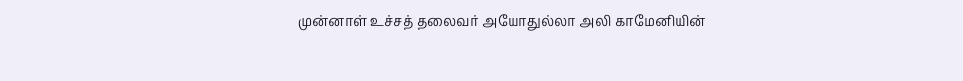முன்னாள் உச்சத் தலைவர் அயோதுல்லா அலி காமேனியின்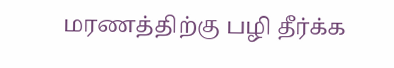மரணத்திற்கு பழி தீர்க்க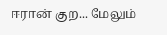ஈரான் குற... மேலும்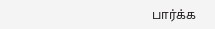பார்க்க